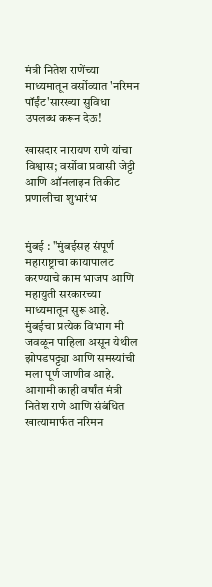मंत्री नितेश राणेंच्या माध्यमातून वर्सोव्यात 'नरिमन पॉईंट'सारख्या सुविधा उपलब्ध करून देऊ!

खासदार नारायण राणे यांचा विश्वास; वर्सोवा प्रवासी जेट्टी आणि ऑनलाइन तिकीट प्रणालीचा शुभारंभ


मुंबई : "मुंबईसह संपूर्ण महाराष्ट्राचा कायापालट करण्याचे काम भाजप आणि महायुती सरकारच्या माध्यमातून सुरू आहे. मुंबईचा प्रत्येक विभाग मी जवळून पाहिला असून येथील झोपडपट्ट्या आणि समस्यांची मला पूर्ण जाणीव आहे. आगामी काही वर्षांत मंत्री नितेश राणे आणि संबंधित खात्यामार्फत नरिमन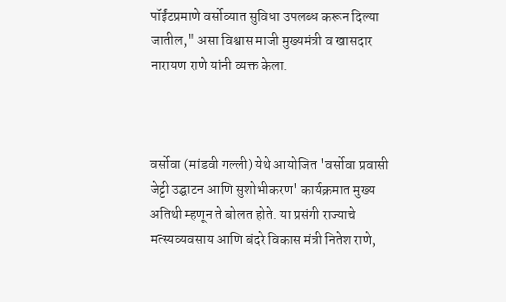पॉईंटप्रमाणे वर्सोव्यात सुविधा उपलब्ध करून दिल्या जातील," असा विश्वास माजी मुख्यमंत्री व खासदार नारायण राणे यांनी व्यक्त केला.



वर्सोवा (मांडवी गल्ली) येथे आयोजित 'वर्सोवा प्रवासी जेट्टी उद्घाटन आणि सुशोभीकरण' कार्यक्रमात मुख्य अतिथी म्हणून ते बोलत होते. या प्रसंगी राज्याचे मत्स्यव्यवसाय आणि बंदरे विकास मंत्री नितेश राणे,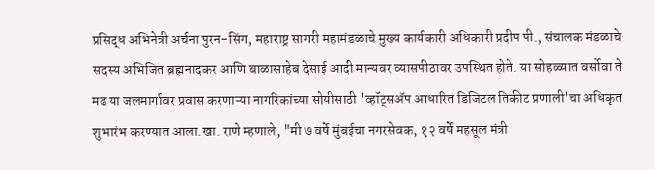प्रसिद्ध अभिनेत्री अर्चना पुरन-सिंग, महाराष्ट्र सागरी महामंडळाचे मुख्य कार्यकारी अधिकारी प्रदीप पी., संचालक मंडळाचे सदस्य अभिजित ब्रह्मनादकर आणि बाळासाहेब देसाई आदी मान्यवर व्यासपीठावर उपस्थित होते. या सोहळ्यात वर्सोवा ते मढ या जलमार्गावर प्रवास करणाऱ्या नागरिकांच्या सोयीसाठी 'व्हॉट्सॲप आधारित डिजिटल तिकीट प्रणाली'चा अधिकृत शुभारंभ करण्यात आला.खा. राणे म्हणाले, "मी ७ वर्षे मुंबईचा नगरसेवक, १२ वर्षे महसूल मंत्री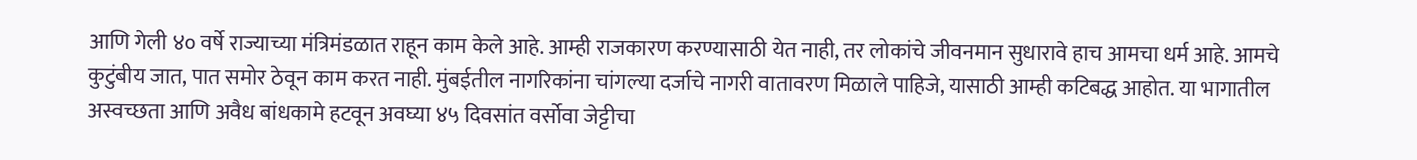आणि गेली ४० वर्षे राज्याच्या मंत्रिमंडळात राहून काम केले आहे. आम्ही राजकारण करण्यासाठी येत नाही, तर लोकांचे जीवनमान सुधारावे हाच आमचा धर्म आहे. आमचे कुटुंबीय जात, पात समोर ठेवून काम करत नाही. मुंबईतील नागरिकांना चांगल्या दर्जाचे नागरी वातावरण मिळाले पाहिजे, यासाठी आम्ही कटिबद्ध आहोत. या भागातील अस्वच्छता आणि अवैध बांधकामे हटवून अवघ्या ४५ दिवसांत वर्सोवा जेट्टीचा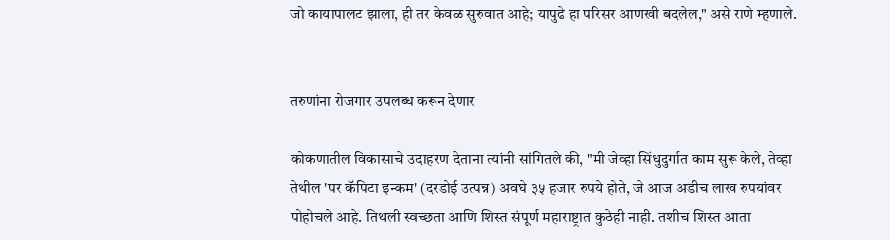जो कायापालट झाला, ही तर केवळ सुरुवात आहे; यापुढे हा परिसर आणखी बदलेल," असे राणे म्हणाले.


तरुणांना रोजगार उपलब्ध करून देणार

कोकणातील विकासाचे उदाहरण देताना त्यांनी सांगितले की, "मी जेव्हा सिंधुदुर्गात काम सुरू केले, तेव्हा तेथील 'पर कॅपिटा इन्कम' (दरडोई उत्पन्न) अवघे ३५ हजार रुपये होते, जे आज अडीच लाख रुपयांवर पोहोचले आहे. तिथली स्वच्छता आणि शिस्त संपूर्ण महाराष्ट्रात कुठेही नाही. तशीच शिस्त आता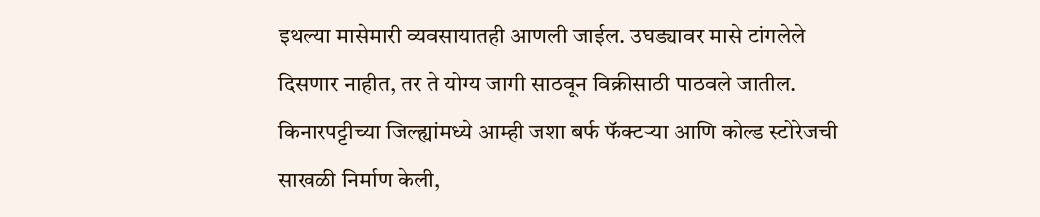इथल्या मासेमारी व्यवसायातही आणली जाईल. उघड्यावर मासे टांगलेले दिसणार नाहीत, तर ते योग्य जागी साठवून विक्रीसाठी पाठवले जातील. किनारपट्टीच्या जिल्ह्यांमध्ये आम्ही जशा बर्फ फॅक्टऱ्या आणि कोल्ड स्टोरेजची साखळी निर्माण केली,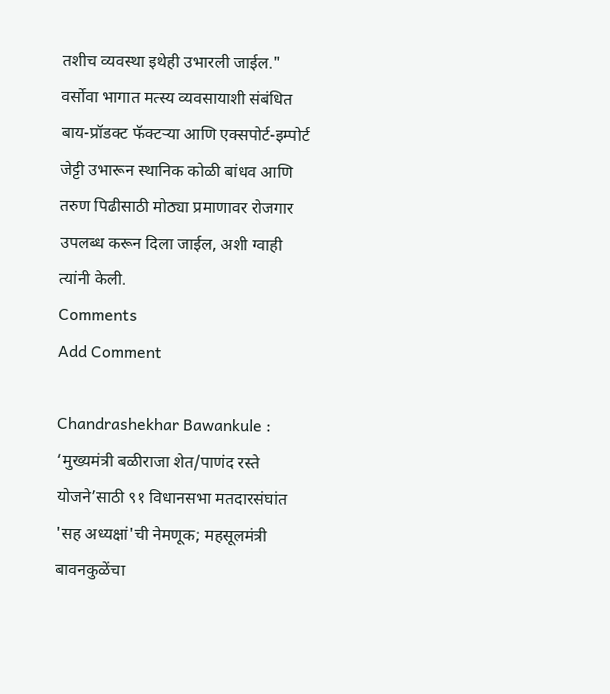तशीच व्यवस्था इथेही उभारली जाईल." वर्सोवा भागात मत्स्य व्यवसायाशी संबंधित बाय-प्रॉडक्ट फॅक्टऱ्या आणि एक्सपोर्ट-इम्पोर्ट जेट्टी उभारून स्थानिक कोळी बांधव आणि तरुण पिढीसाठी मोठ्या प्रमाणावर रोजगार उपलब्ध करून दिला जाईल, अशी ग्वाही त्यांनी केली.
Comments
Add Comment

Chandrashekhar Bawankule : ‘मुख्यमंत्री बळीराजा शेत/पाणंद रस्ते योजने’साठी ९१ विधानसभा मतदारसंघांत 'सह अध्यक्षां'ची नेमणूक; महसूलमंत्री बावनकुळेंचा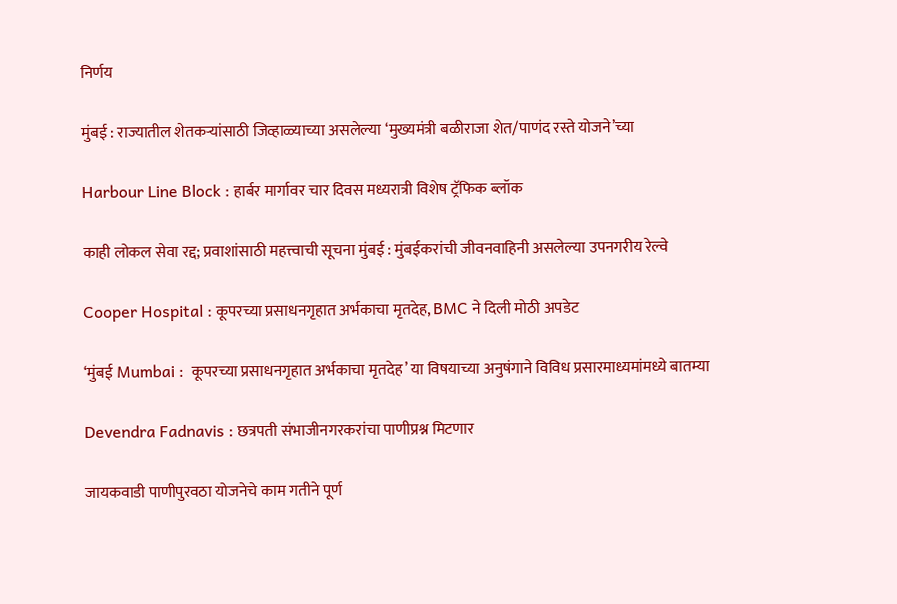निर्णय

मुंबई : राज्यातील शेतकऱ्यांसाठी जिव्हाळ्याच्या असलेल्या ‘मुख्यमंत्री बळीराजा शेत/पाणंद रस्ते योजने’च्या

Harbour Line Block : हार्बर मार्गावर चार दिवस मध्यरात्री विशेष ट्रॅफिक ब्लॉक

काही लोकल सेवा रद्द; प्रवाशांसाठी महत्त्वाची सूचना मुंबई : मुंबईकरांची जीवनवाहिनी असलेल्या उपनगरीय रेल्वे

Cooper Hospital : कूपरच्या प्रसाधनगृहात अर्भकाचा मृतदेह, BMC ने दिली मोठी अपडेट

‘मुंबई Mumbai :  कूपरच्या प्रसाधनगृहात अर्भकाचा मृतदेह’ या विषयाच्या अनुषंगाने विविध प्रसारमाध्यमांमध्ये बातम्या

Devendra Fadnavis : छत्रपती संभाजीनगरकरांचा पाणीप्रश्न मिटणार

जायकवाडी पाणीपुरवठा योजनेचे काम गतीने पूर्ण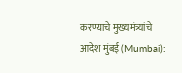करण्याचे मुख्यमंत्र्यांचे आदेश मुंबई (Mumbai):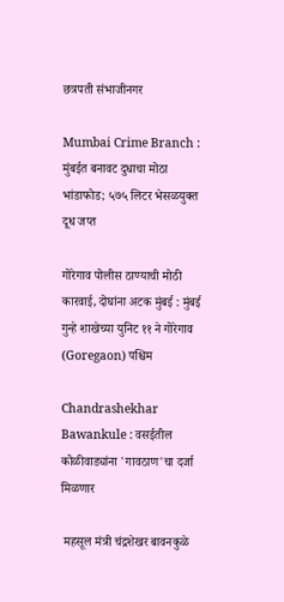छत्रपती संभाजीनगर

Mumbai Crime Branch : मुंबईत बनावट दुधाचा मोठा भांडाफोड; ५७५ लिटर भेसळयुक्त दूध जप्त

गोरेगाव पोलीस ठाण्याची मोठी कारवाई, दोघांना अटक मुंबई : मुंबई गुन्हे शाखेच्या युनिट ११ ने गोरेगाव (Goregaon) पश्चिम

Chandrashekhar Bawankule : वसईतील कोळीवाड्यांना 'गावठाण'चा दर्जा मिळणार

 महसूल मंत्री चंद्रशेखर बावनकुळे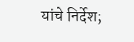यांचे निर्देश;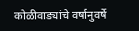कोळीवाड्यांचे वर्षानुवर्षे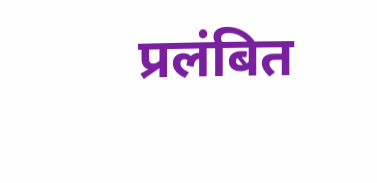प्रलंबित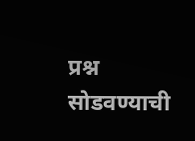प्रश्न सोडवण्याची